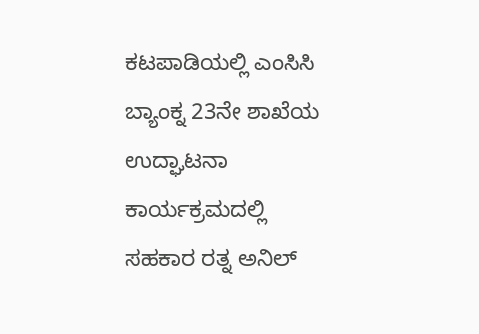ಕಟಪಾಡಿಯಲ್ಲಿ ಎಂಸಿಸಿ ಬ್ಯಾಂಕ್ನ 23ನೇ ಶಾಖೆಯ ಉದ್ಘಾಟನಾ ಕಾರ್ಯಕ್ರಮದಲ್ಲಿ ಸಹಕಾರ ರತ್ನ ಅನಿಲ್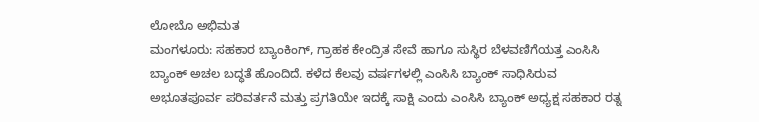ಲೋಬೊ ಅಭಿಮತ
ಮಂಗಳೂರು: ಸಹಕಾರ ಬ್ಯಾಂಕಿಂಗ್, ಗ್ರಾಹಕ ಕೇಂದ್ರಿತ ಸೇವೆ ಹಾಗೂ ಸುಸ್ಥಿರ ಬೆಳವಣಿಗೆಯತ್ತ ಎಂಸಿಸಿ ಬ್ಯಾಂಕ್ ಅಚಲ ಬದ್ಧತೆ ಹೊಂದಿದೆ. ಕಳೆದ ಕೆಲವು ವರ್ಷಗಳಲ್ಲಿ ಎಂಸಿಸಿ ಬ್ಯಾಂಕ್ ಸಾಧಿಸಿರುವ ಅಭೂತಪೂರ್ವ ಪರಿವರ್ತನೆ ಮತ್ತು ಪ್ರಗತಿಯೇ ಇದಕ್ಕೆ ಸಾಕ್ಷಿ ಎಂದು ಎಂಸಿಸಿ ಬ್ಯಾಂಕ್ ಅಧ್ಯಕ್ಷ ಸಹಕಾರ ರತ್ನ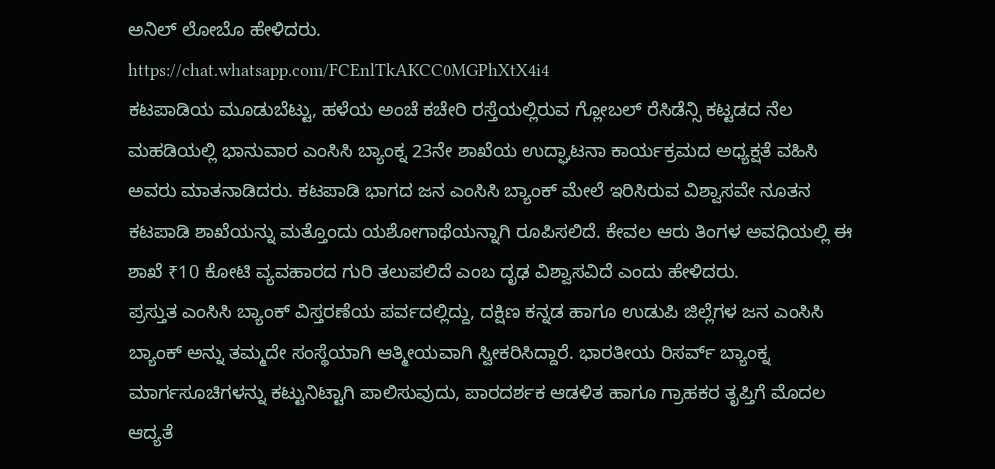ಅನಿಲ್ ಲೋಬೊ ಹೇಳಿದರು.
https://chat.whatsapp.com/FCEnlTkAKCC0MGPhXtX4i4
ಕಟಪಾಡಿಯ ಮೂಡುಬೆಟ್ಟು, ಹಳೆಯ ಅಂಚೆ ಕಚೇರಿ ರಸ್ತೆಯಲ್ಲಿರುವ ಗ್ಲೋಬಲ್ ರೆಸಿಡೆನ್ಸಿ ಕಟ್ಟಡದ ನೆಲ ಮಹಡಿಯಲ್ಲಿ ಭಾನುವಾರ ಎಂಸಿಸಿ ಬ್ಯಾಂಕ್ನ 23ನೇ ಶಾಖೆಯ ಉದ್ಘಾಟನಾ ಕಾರ್ಯಕ್ರಮದ ಅಧ್ಯಕ್ಷತೆ ವಹಿಸಿ ಅವರು ಮಾತನಾಡಿದರು. ಕಟಪಾಡಿ ಭಾಗದ ಜನ ಎಂಸಿಸಿ ಬ್ಯಾಂಕ್ ಮೇಲೆ ಇರಿಸಿರುವ ವಿಶ್ವಾಸವೇ ನೂತನ ಕಟಪಾಡಿ ಶಾಖೆಯನ್ನು ಮತ್ತೊಂದು ಯಶೋಗಾಥೆಯನ್ನಾಗಿ ರೂಪಿಸಲಿದೆ. ಕೇವಲ ಆರು ತಿಂಗಳ ಅವಧಿಯಲ್ಲಿ ಈ ಶಾಖೆ ₹10 ಕೋಟಿ ವ್ಯವಹಾರದ ಗುರಿ ತಲುಪಲಿದೆ ಎಂಬ ದೃಢ ವಿಶ್ವಾಸವಿದೆ ಎಂದು ಹೇಳಿದರು.
ಪ್ರಸ್ತುತ ಎಂಸಿಸಿ ಬ್ಯಾಂಕ್ ವಿಸ್ತರಣೆಯ ಪರ್ವದಲ್ಲಿದ್ದು, ದಕ್ಷಿಣ ಕನ್ನಡ ಹಾಗೂ ಉಡುಪಿ ಜಿಲ್ಲೆಗಳ ಜನ ಎಂಸಿಸಿ ಬ್ಯಾಂಕ್ ಅನ್ನು ತಮ್ಮದೇ ಸಂಸ್ಥೆಯಾಗಿ ಆತ್ಮೀಯವಾಗಿ ಸ್ವೀಕರಿಸಿದ್ದಾರೆ. ಭಾರತೀಯ ರಿಸರ್ವ್ ಬ್ಯಾಂಕ್ನ ಮಾರ್ಗಸೂಚಿಗಳನ್ನು ಕಟ್ಟುನಿಟ್ಟಾಗಿ ಪಾಲಿಸುವುದು, ಪಾರದರ್ಶಕ ಆಡಳಿತ ಹಾಗೂ ಗ್ರಾಹಕರ ತೃಪ್ತಿಗೆ ಮೊದಲ ಆದ್ಯತೆ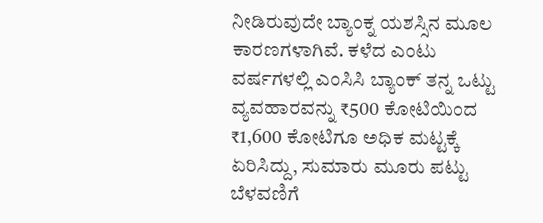ನೀಡಿರುವುದೇ ಬ್ಯಾಂಕ್ನ ಯಶಸ್ಸಿನ ಮೂಲ ಕಾರಣಗಳಾಗಿವೆ. ಕಳೆದ ಎಂಟು ವರ್ಷಗಳಲ್ಲಿ ಎಂಸಿಸಿ ಬ್ಯಾಂಕ್ ತನ್ನ ಒಟ್ಟು ವ್ಯವಹಾರವನ್ನು ₹500 ಕೋಟಿಯಿಂದ ₹1,600 ಕೋಟಿಗೂ ಅಧಿಕ ಮಟ್ಟಕ್ಕೆ ಏರಿಸಿದ್ದು, ಸುಮಾರು ಮೂರು ಪಟ್ಟು ಬೆಳವಣಿಗೆ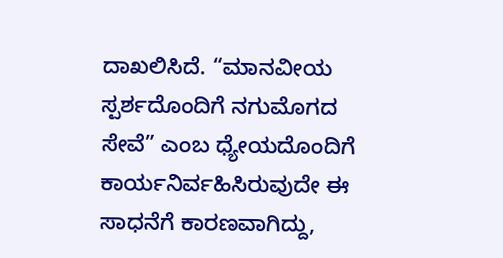ದಾಖಲಿಸಿದೆ. “ಮಾನವೀಯ ಸ್ಪರ್ಶದೊಂದಿಗೆ ನಗುಮೊಗದ ಸೇವೆ” ಎಂಬ ಧ್ಯೇಯದೊಂದಿಗೆ ಕಾರ್ಯನಿರ್ವಹಿಸಿರುವುದೇ ಈ ಸಾಧನೆಗೆ ಕಾರಣವಾಗಿದ್ದು,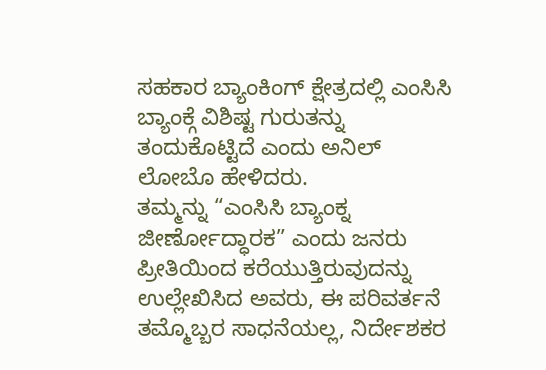ಸಹಕಾರ ಬ್ಯಾಂಕಿಂಗ್ ಕ್ಷೇತ್ರದಲ್ಲಿ ಎಂಸಿಸಿ ಬ್ಯಾಂಕ್ಗೆ ವಿಶಿಷ್ಟ ಗುರುತನ್ನು ತಂದುಕೊಟ್ಟಿದೆ ಎಂದು ಅನಿಲ್ ಲೋಬೊ ಹೇಳಿದರು.
ತಮ್ಮನ್ನು “ಎಂಸಿಸಿ ಬ್ಯಾಂಕ್ನ ಜೀರ್ಣೋದ್ಧಾರಕ” ಎಂದು ಜನರು ಪ್ರೀತಿಯಿಂದ ಕರೆಯುತ್ತಿರುವುದನ್ನು ಉಲ್ಲೇಖಿಸಿದ ಅವರು, ಈ ಪರಿವರ್ತನೆ ತಮ್ಮೊಬ್ಬರ ಸಾಧನೆಯಲ್ಲ, ನಿರ್ದೇಶಕರ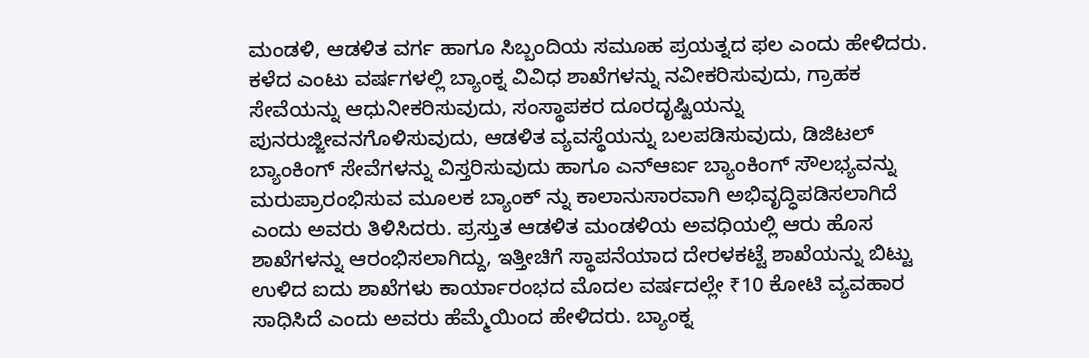ಮಂಡಳಿ, ಆಡಳಿತ ವರ್ಗ ಹಾಗೂ ಸಿಬ್ಬಂದಿಯ ಸಮೂಹ ಪ್ರಯತ್ನದ ಫಲ ಎಂದು ಹೇಳಿದರು. ಕಳೆದ ಎಂಟು ವರ್ಷಗಳಲ್ಲಿ ಬ್ಯಾಂಕ್ನ ವಿವಿಧ ಶಾಖೆಗಳನ್ನು ನವೀಕರಿಸುವುದು, ಗ್ರಾಹಕ ಸೇವೆಯನ್ನು ಆಧುನೀಕರಿಸುವುದು, ಸಂಸ್ಥಾಪಕರ ದೂರದೃಷ್ಟಿಯನ್ನು ಪುನರುಜ್ಜೀವನಗೊಳಿಸುವುದು, ಆಡಳಿತ ವ್ಯವಸ್ಥೆಯನ್ನು ಬಲಪಡಿಸುವುದು, ಡಿಜಿಟಲ್ ಬ್ಯಾಂಕಿಂಗ್ ಸೇವೆಗಳನ್ನು ವಿಸ್ತರಿಸುವುದು ಹಾಗೂ ಎನ್ಆರ್ಐ ಬ್ಯಾಂಕಿಂಗ್ ಸೌಲಭ್ಯವನ್ನು ಮರುಪ್ರಾರಂಭಿಸುವ ಮೂಲಕ ಬ್ಯಾಂಕ್ ನ್ನು ಕಾಲಾನುಸಾರವಾಗಿ ಅಭಿವೃದ್ಧಿಪಡಿಸಲಾಗಿದೆ ಎಂದು ಅವರು ತಿಳಿಸಿದರು. ಪ್ರಸ್ತುತ ಆಡಳಿತ ಮಂಡಳಿಯ ಅವಧಿಯಲ್ಲಿ ಆರು ಹೊಸ ಶಾಖೆಗಳನ್ನು ಆರಂಭಿಸಲಾಗಿದ್ದು, ಇತ್ತೀಚಿಗೆ ಸ್ಥಾಪನೆಯಾದ ದೇರಳಕಟ್ಟೆ ಶಾಖೆಯನ್ನು ಬಿಟ್ಟು ಉಳಿದ ಐದು ಶಾಖೆಗಳು ಕಾರ್ಯಾರಂಭದ ಮೊದಲ ವರ್ಷದಲ್ಲೇ ₹10 ಕೋಟಿ ವ್ಯವಹಾರ ಸಾಧಿಸಿದೆ ಎಂದು ಅವರು ಹೆಮ್ಮೆಯಿಂದ ಹೇಳಿದರು. ಬ್ಯಾಂಕ್ನ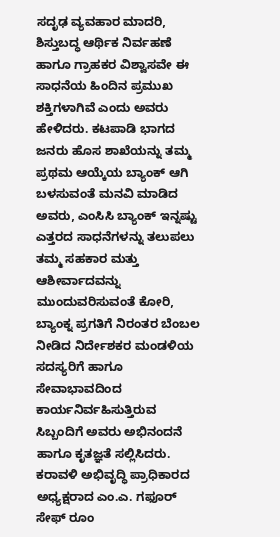ಸದೃಢ ವ್ಯವಹಾರ ಮಾದರಿ, ಶಿಸ್ತುಬದ್ಧ ಆರ್ಥಿಕ ನಿರ್ವಹಣೆ ಹಾಗೂ ಗ್ರಾಹಕರ ವಿಶ್ವಾಸವೇ ಈ ಸಾಧನೆಯ ಹಿಂದಿನ ಪ್ರಮುಖ ಶಕ್ತಿಗಳಾಗಿವೆ ಎಂದು ಅವರು ಹೇಳಿದರು. ಕಟಪಾಡಿ ಭಾಗದ ಜನರು ಹೊಸ ಶಾಖೆಯನ್ನು ತಮ್ಮ ಪ್ರಥಮ ಆಯ್ಕೆಯ ಬ್ಯಾಂಕ್ ಆಗಿ ಬಳಸುವಂತೆ ಮನವಿ ಮಾಡಿದ ಅವರು, ಎಂಸಿಸಿ ಬ್ಯಾಂಕ್ ಇನ್ನಷ್ಟು ಎತ್ತರದ ಸಾಧನೆಗಳನ್ನು ತಲುಪಲು ತಮ್ಮ ಸಹಕಾರ ಮತ್ತು ಆಶೀರ್ವಾದವನ್ನು ಮುಂದುವರಿಸುವಂತೆ ಕೋರಿ, ಬ್ಯಾಂಕ್ನ ಪ್ರಗತಿಗೆ ನಿರಂತರ ಬೆಂಬಲ ನೀಡಿದ ನಿರ್ದೇಶಕರ ಮಂಡಳಿಯ ಸದಸ್ಯರಿಗೆ ಹಾಗೂ ಸೇವಾಭಾವದಿಂದ ಕಾರ್ಯನಿರ್ವಹಿಸುತ್ತಿರುವ ಸಿಬ್ಬಂದಿಗೆ ಅವರು ಅಭಿನಂದನೆ ಹಾಗೂ ಕೃತಜ್ಞತೆ ಸಲ್ಲಿಸಿದರು.
ಕರಾವಳಿ ಅಭಿವೃದ್ಧಿ ಪ್ರಾಧಿಕಾರದ ಅಧ್ಯಕ್ಷರಾದ ಎಂ.ಎ. ಗಫೂರ್ ಸೇಫ್ ರೂಂ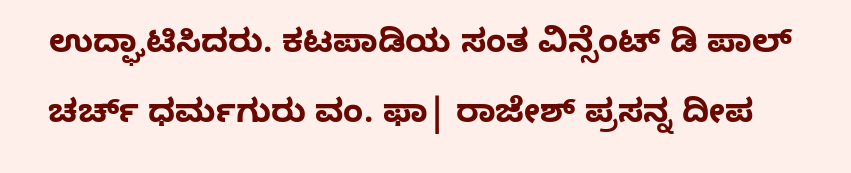ಉದ್ಘಾಟಿಸಿದರು. ಕಟಪಾಡಿಯ ಸಂತ ವಿನ್ಸೆಂಟ್ ಡಿ ಪಾಲ್ ಚರ್ಚ್ ಧರ್ಮಗುರು ವಂ. ಫಾ| ರಾಜೇಶ್ ಪ್ರಸನ್ನ ದೀಪ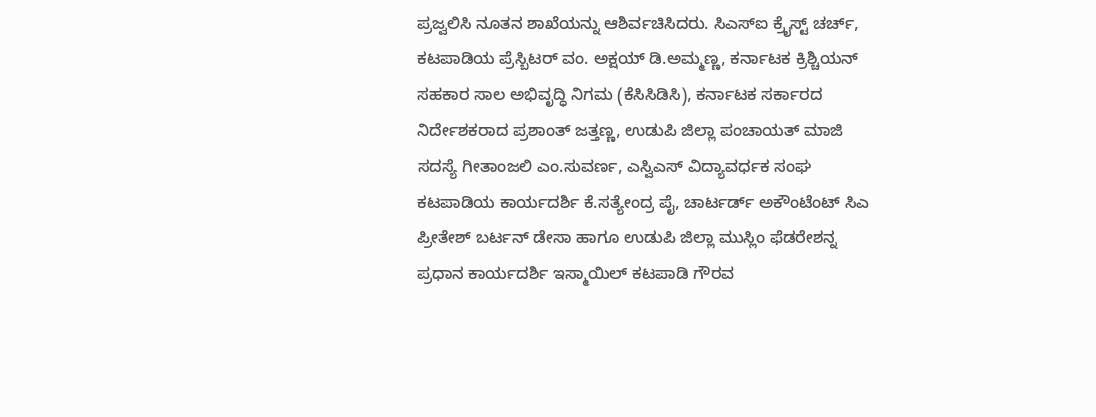ಪ್ರಜ್ವಲಿಸಿ ನೂತನ ಶಾಖೆಯನ್ನು ಆಶಿರ್ವಚಿಸಿದರು. ಸಿಎಸ್ಐ ಕ್ರೈಸ್ಟ್ ಚರ್ಚ್, ಕಟಪಾಡಿಯ ಪ್ರೆಸ್ಬಿಟರ್ ವಂ. ಅಕ್ಷಯ್ ಡಿ.ಅಮ್ಮಣ್ಣ, ಕರ್ನಾಟಕ ಕ್ರಿಶ್ಚಿಯನ್ ಸಹಕಾರ ಸಾಲ ಅಭಿವೃದ್ಧಿ ನಿಗಮ (ಕೆಸಿಸಿಡಿಸಿ), ಕರ್ನಾಟಕ ಸರ್ಕಾರದ ನಿರ್ದೇಶಕರಾದ ಪ್ರಶಾಂತ್ ಜತ್ತಣ್ಣ, ಉಡುಪಿ ಜಿಲ್ಲಾ ಪಂಚಾಯತ್ ಮಾಜಿ ಸದಸ್ಯೆ ಗೀತಾಂಜಲಿ ಎಂ.ಸುವರ್ಣ, ಎಸ್ವಿಎಸ್ ವಿದ್ಯಾವರ್ಧಕ ಸಂಘ ಕಟಪಾಡಿಯ ಕಾರ್ಯದರ್ಶಿ ಕೆ.ಸತ್ಯೇಂದ್ರ ಪೈ, ಚಾರ್ಟರ್ಡ್ ಅಕೌಂಟೆಂಟ್ ಸಿಎ ಪ್ರೀತೇಶ್ ಬರ್ಟನ್ ಡೇಸಾ ಹಾಗೂ ಉಡುಪಿ ಜಿಲ್ಲಾ ಮುಸ್ಲಿಂ ಫೆಡರೇಶನ್ನ ಪ್ರಧಾನ ಕಾರ್ಯದರ್ಶಿ ಇಸ್ಮಾಯಿಲ್ ಕಟಪಾಡಿ ಗೌರವ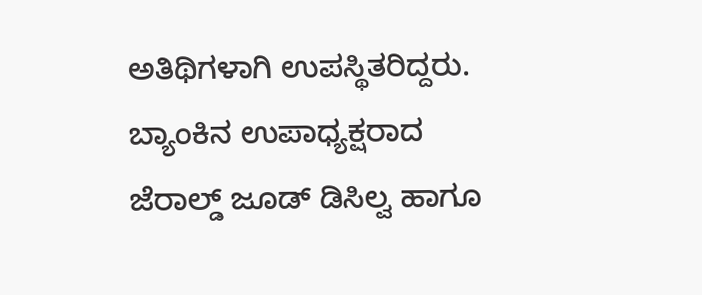ಅತಿಥಿಗಳಾಗಿ ಉಪಸ್ಥಿತರಿದ್ದರು. ಬ್ಯಾಂಕಿನ ಉಪಾಧ್ಯಕ್ಷರಾದ ಜೆರಾಲ್ಡ್ ಜೂಡ್ ಡಿಸಿಲ್ವ ಹಾಗೂ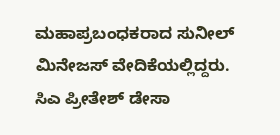ಮಹಾಪ್ರಬಂಧಕರಾದ ಸುನೀಲ್ ಮಿನೇಜಸ್ ವೇದಿಕೆಯಲ್ಲಿದ್ದರು. ಸಿಎ ಪ್ರೀತೇಶ್ ಡೇಸಾ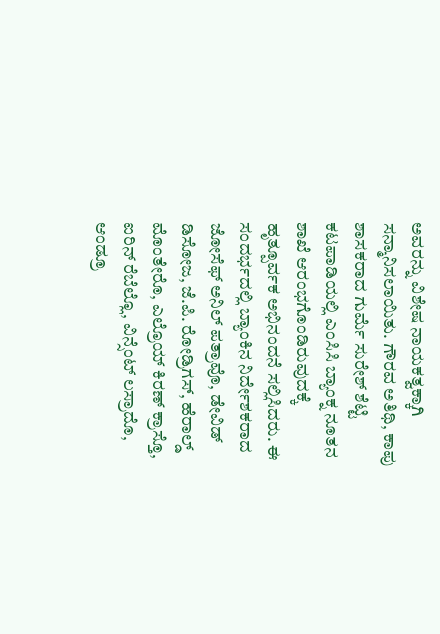ಅವರನ್ನು ವಿಶೇಷ ನಾಯಕತ್ವಕ್ಕಾಗಿ ಸನ್ಮಾನಿಸಲಾಯಿತು. ಗೌರವ ಅತಿಥಿ, ಕಾಪು ಶಾಸಕರಾದ ಗುರ್ಮೆ ಸುರೇಶ್ ಶೆಟ್ಟಿ ಕಟಪಾಡಿಯಲ್ಲಿ ಎಂಸಿಸಿ ಬ್ಯಾಂಕ್ನ ನೂತನ ಶಾಖೆ ಆರಂಭಗೊಂಡಿರುವುದಕ್ಕೆ ಹೃತ್ಪೂರ್ವಕ ಅಭಿನಂದನೆ ಸಲ್ಲಿಸಿದರು. ಈ ಸಂದರ್ಭದಲ್ಲಿ ಬ್ಯಾಂಕಿನ ನಿರ್ದೇಶಕರಾದ ಜೋಸೆಫ್ ಅನಿಲ್ ಪತ್ರಾವೊ, ಡೇವಿಡ್ ಡಿಸೋಜ, ಜೆ.ಪಿ. ರೋಡ್ರಿಗಸ್, ಹೆರಾಲ್ಡ್ ಮೊಂತೇರೊ, ಎಲ್ರೊಯ್ ಕಿರಣ್ ಕ್ರಾಸ್ತೊ, ಐರಿನ್ ರೆಬೆಲ್ಲೊ, ವಿನ್ಸೆಂಟ್ ಲಸ್ರಾದೊ, ಆಂಡ್ರೂ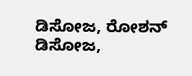ಡಿಸೋಜ, ರೋಶನ್ ಡಿಸೋಜ,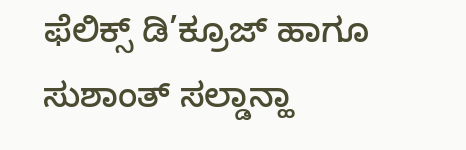ಫೆಲಿಕ್ಸ್ ಡಿ’ಕ್ರೂಜ್ ಹಾಗೂ ಸುಶಾಂತ್ ಸಲ್ಡಾನ್ಹಾ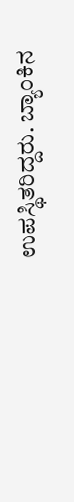ಉಪಸ್ಥಿತರಿದ್ದರು. ಬ್ಯಾಂಕಿನ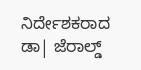ನಿರ್ದೇಶಕರಾದ ಡಾ| ಜೆರಾಲ್ಡ್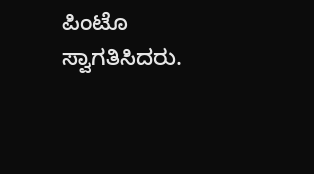ಪಿಂಟೊ ಸ್ವಾಗತಿಸಿದರು.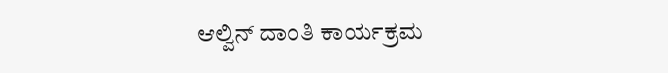ಆಲ್ವಿನ್ ದಾಂತಿ ಕಾರ್ಯಕ್ರಮ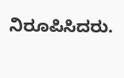ನಿರೂಪಿಸಿದರು.